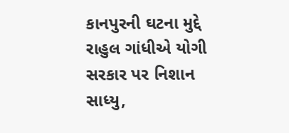કાનપુરની ઘટના મુદ્દે રાહુલ ગાંધીએ યોગી સરકાર પર નિશાન સાધ્યુ,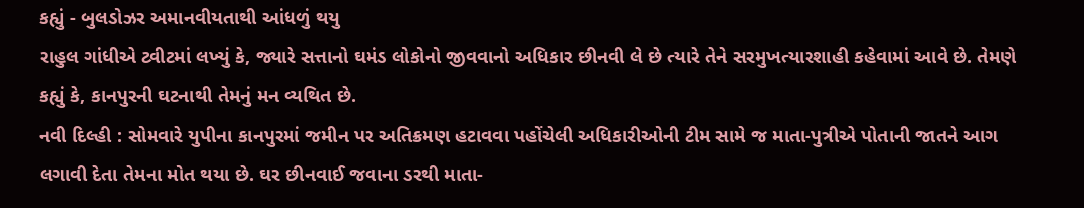કહ્યું - બુલડોઝર અમાનવીયતાથી આંધળું થયુ
રાહુલ ગાંધીએ ટ્વીટમાં લખ્યું કે, જ્યારે સત્તાનો ઘમંડ લોકોનો જીવવાનો અધિકાર છીનવી લે છે ત્યારે તેને સરમુખત્યારશાહી કહેવામાં આવે છે. તેમણે કહ્યું કે, કાનપુરની ઘટનાથી તેમનું મન વ્યથિત છે.
નવી દિલ્હી : સોમવારે યુપીના કાનપુરમાં જમીન પર અતિક્રમણ હટાવવા પહોંચેલી અધિકારીઓની ટીમ સામે જ માતા-પુત્રીએ પોતાની જાતને આગ લગાવી દેતા તેમના મોત થયા છે. ઘર છીનવાઈ જવાના ડરથી માતા-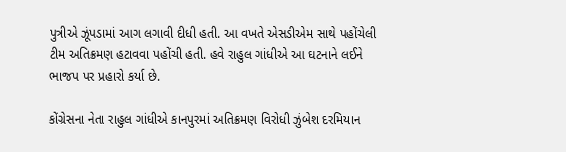પુત્રીએ ઝૂંપડામાં આગ લગાવી દીધી હતી. આ વખતે એસડીએમ સાથે પહોંચેલી ટીમ અતિક્રમણ હટાવવા પહોંચી હતી. હવે રાહુલ ગાંધીએ આ ઘટનાને લઈને ભાજપ પર પ્રહારો કર્યા છે.

કોંગ્રેસના નેતા રાહુલ ગાંધીએ કાનપુરમાં અતિક્રમણ વિરોધી ઝુંબેશ દરમિયાન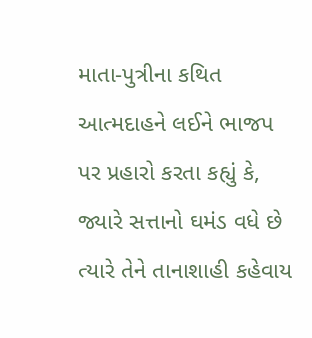માતા-પુત્રીના કથિત આત્મદાહને લઈને ભાજપ પર પ્રહારો કરતા કહ્યું કે, જ્યારે સત્તાનો ઘમંડ વધે છે ત્યારે તેને તાનાશાહી કહેવાય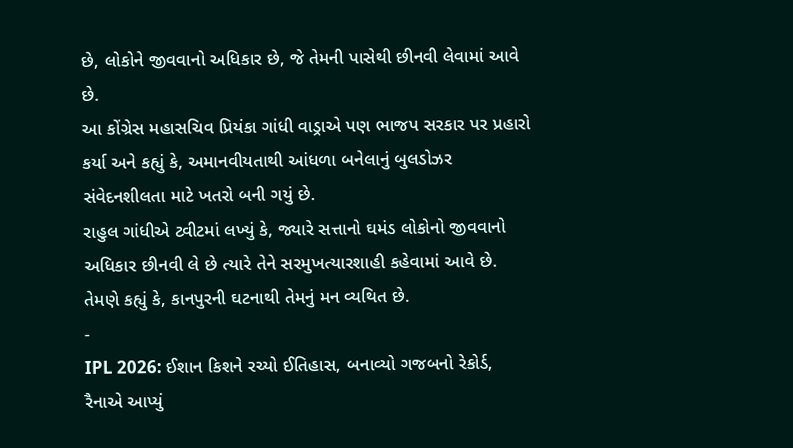છે, લોકોને જીવવાનો અધિકાર છે, જે તેમની પાસેથી છીનવી લેવામાં આવે છે.
આ કોંગ્રેસ મહાસચિવ પ્રિયંકા ગાંધી વાડ્રાએ પણ ભાજપ સરકાર પર પ્રહારો કર્યા અને કહ્યું કે, અમાનવીયતાથી આંધળા બનેલાનું બુલડોઝર સંવેદનશીલતા માટે ખતરો બની ગયું છે.
રાહુલ ગાંધીએ ટ્વીટમાં લખ્યું કે, જ્યારે સત્તાનો ઘમંડ લોકોનો જીવવાનો અધિકાર છીનવી લે છે ત્યારે તેને સરમુખત્યારશાહી કહેવામાં આવે છે. તેમણે કહ્યું કે, કાનપુરની ઘટનાથી તેમનું મન વ્યથિત છે.
-
IPL 2026: ઈશાન કિશને રચ્યો ઈતિહાસ, બનાવ્યો ગજબનો રેકોર્ડ, રૈનાએ આપ્યું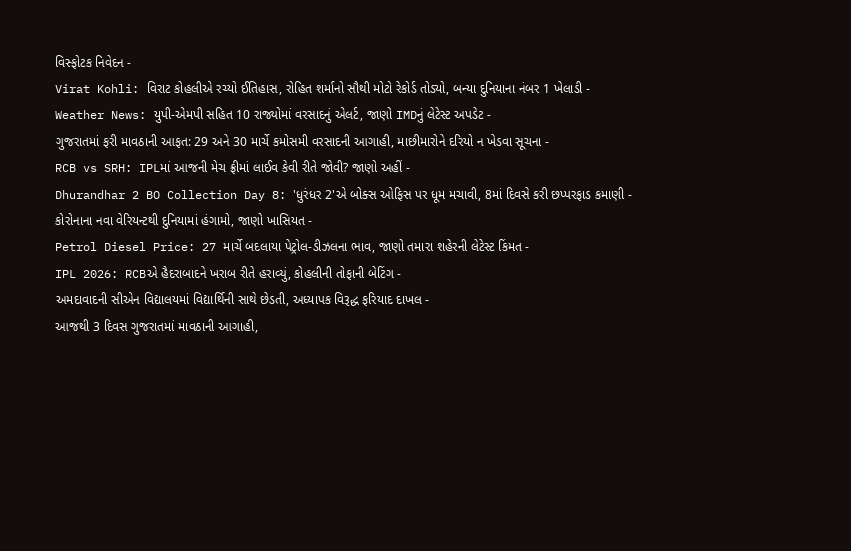વિસ્ફોટક નિવેદન -
Virat Kohli: વિરાટ કોહલીએ રચ્યો ઈતિહાસ, રોહિત શર્માનો સૌથી મોટો રેકોર્ડ તોડ્યો, બન્યા દુનિયાના નંબર 1 ખેલાડી -
Weather News: યુપી-એમપી સહિત 10 રાજ્યોમાં વરસાદનું એલર્ટ, જાણો IMDનું લેટેસ્ટ અપડેટ -
ગુજરાતમાં ફરી માવઠાની આફત: 29 અને 30 માર્ચે કમોસમી વરસાદની આગાહી, માછીમારોને દરિયો ન ખેડવા સૂચના -
RCB vs SRH: IPLમાં આજની મેચ ફ્રીમાં લાઈવ કેવી રીતે જોવી? જાણો અહીં -
Dhurandhar 2 BO Collection Day 8: 'ધુરંધર 2'એ બોક્સ ઓફિસ પર ધૂમ મચાવી, 8માં દિવસે કરી છપ્પરફાડ કમાણી -
કોરોનાના નવા વેરિયન્ટથી દુનિયામાં હંગામો, જાણો ખાસિયત -
Petrol Diesel Price: 27 માર્ચે બદલાયા પેટ્રોલ-ડીઝલના ભાવ, જાણો તમારા શહેરની લેટેસ્ટ કિંમત -
IPL 2026: RCBએ હૈદરાબાદને ખરાબ રીતે હરાવ્યું, કોહલીની તોફાની બેટિંગ -
અમદાવાદની સીએન વિદ્યાલયમાં વિદ્યાર્થિની સાથે છેડતી, અધ્યાપક વિરૂદ્ધ ફરિયાદ દાખલ -
આજથી 3 દિવસ ગુજરાતમાં માવઠાની આગાહી,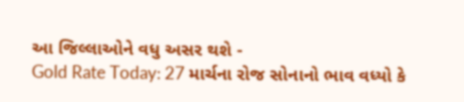આ જિલ્લાઓને વધુ અસર થશે -
Gold Rate Today: 27 માર્ચના રોજ સોનાનો ભાવ વધ્યો કે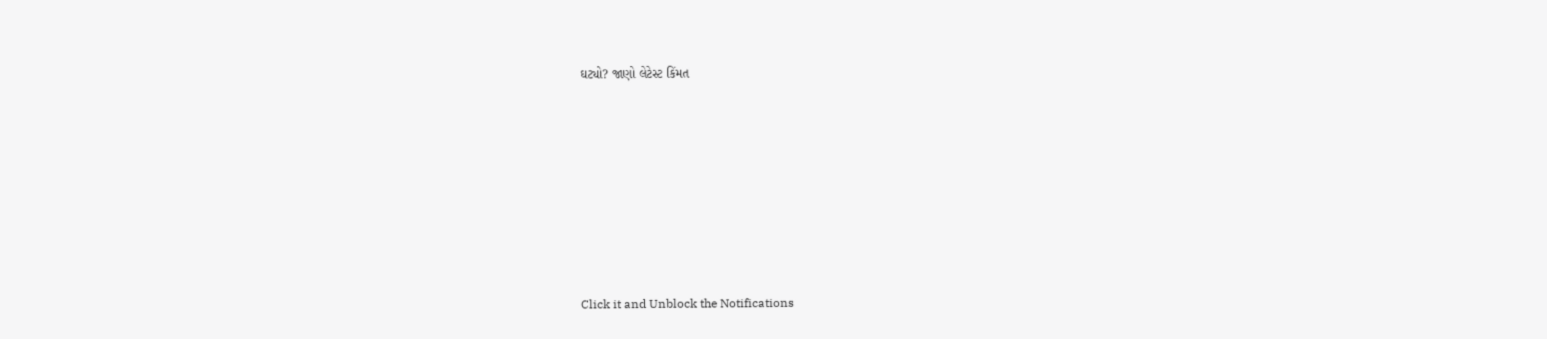ઘટ્યો? જાણો લેટેસ્ટ કિંમત









Click it and Unblock the Notifications